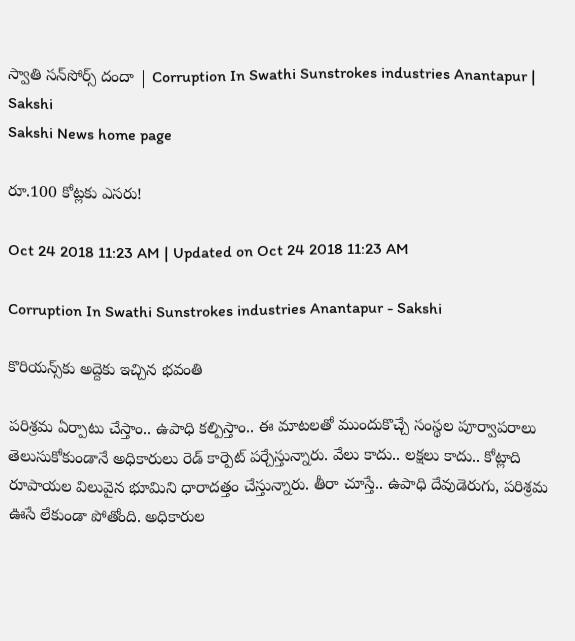స్వాతి సన్‌సోర్స్‌ దందా | Corruption In Swathi Sunstrokes industries Anantapur | Sakshi
Sakshi News home page

రూ.100 కోట్లకు ఎసరు!

Oct 24 2018 11:23 AM | Updated on Oct 24 2018 11:23 AM

Corruption In Swathi Sunstrokes industries Anantapur - Sakshi

కొరియన్స్‌కు అద్దెకు ఇచ్చిన భవంతి

పరిశ్రమ ఏర్పాటు చేస్తాం.. ఉపాధి కల్పిస్తాం.. ఈ మాటలతో ముందుకొచ్చే సంస్థల పూర్వాపరాలు తెలుసుకోకుండానే అధికారులు రెడ్‌ కార్పెట్‌ పర్చేస్తున్నారు. వేలు కాదు.. లక్షలు కాదు.. కోట్లాది రూపాయల విలువైన భూమిని ధారాదత్తం చేస్తున్నారు. తీరా చూస్తే.. ఉపాధి దేవుడెరుగు, పరిశ్రమ ఊసే లేకుండా పోతోంది. అధికారుల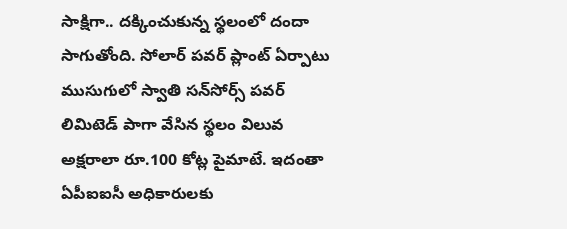సాక్షిగా.. దక్కించుకున్న స్థలంలో దందా సాగుతోంది. సోలార్‌ పవర్‌ ప్లాంట్‌ ఏర్పాటు ముసుగులో స్వాతి సన్‌సోర్స్‌ పవర్‌ లిమిటెడ్‌ పాగా వేసిన స్థలం విలువ అక్షరాలా రూ.100 కోట్ల పైమాటే. ఇదంతా ఏపీఐఐసీ అధికారులకు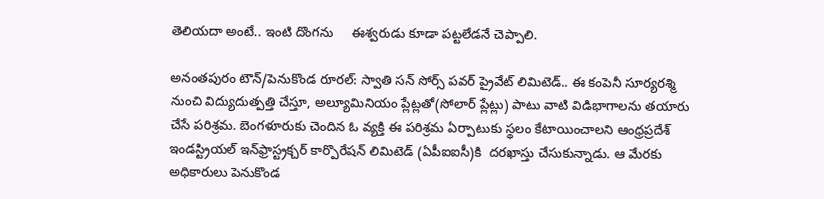తెలియదా అంటే.. ఇంటి దొంగను     ఈశ్వరుడు కూడా పట్టలేడనే చెప్పాలి.

అనంతపురం టౌన్‌/పెనుకొండ రూరల్‌: స్వాతి సన్‌ సోర్స్‌ పవర్‌ ప్రైవేట్‌ లిమిటెడ్‌.. ఈ కంపెనీ సూర్యరశ్మి నుంచి విద్యుదుత్పత్తి చేస్తూ, అల్యూమినియం ప్లేట్లతో(సోలార్‌ ప్లేట్లు) పాటు వాటి విడిభాగాలను తయారు చేసే పరిశ్రమ. బెంగళూరుకు చెందిన ఓ వ్యక్తి ఈ పరిశ్రమ ఏర్పాటుకు స్థలం కేటాయించాలని ఆంధ్రప్రదేశ్‌ ఇండస్ట్రియల్‌ ఇన్‌ఫ్రాస్ట్రక్చర్‌ కార్పొరేషన్‌ లిమిటెడ్‌ (ఏపీఐఐసీ)కి  దరఖాస్తు చేసుకున్నాడు. ఆ మేరకు అధికారులు పెనుకొండ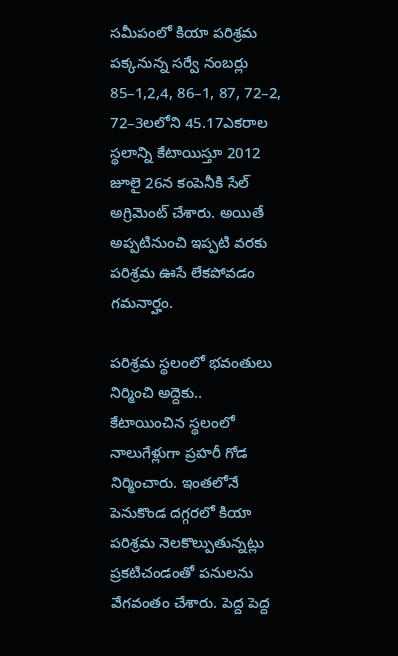సమీపంలో కియా పరిశ్రమ పక్కనున్న సర్వే నంబర్లు 85–1,2,4, 86–1, 87, 72–2, 72–3లలోని 45.17ఎకరాల స్థలాన్ని కేటాయిస్తూ 2012 జూలై 26న కంపెనీకి సేల్‌ అగ్రిమెంట్‌ చేశారు. అయితే అప్పటినుంచి ఇప్పటి వరకు పరిశ్రమ ఊసే లేకపోవడం గమనార్హం.

పరిశ్రమ స్థలంలో భవంతులు     నిర్మించి అద్దెకు..
కేటాయించిన స్థలంలో నాలుగేళ్లుగా ప్రహరీ గోడ నిర్మించారు. ఇంతలోనే పెనుకొండ దగ్గరలో కియా పరిశ్రమ నెలకొల్పుతున్నట్లు ప్రకటిచండంతో పనులను వేగవంతం చేశారు. పెద్ద పెద్ద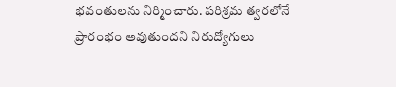భవంతులను నిర్మించారు. పరిశ్రమ త్వరలోనే ప్రారంభం అవుతుందని నిరుద్యోగులు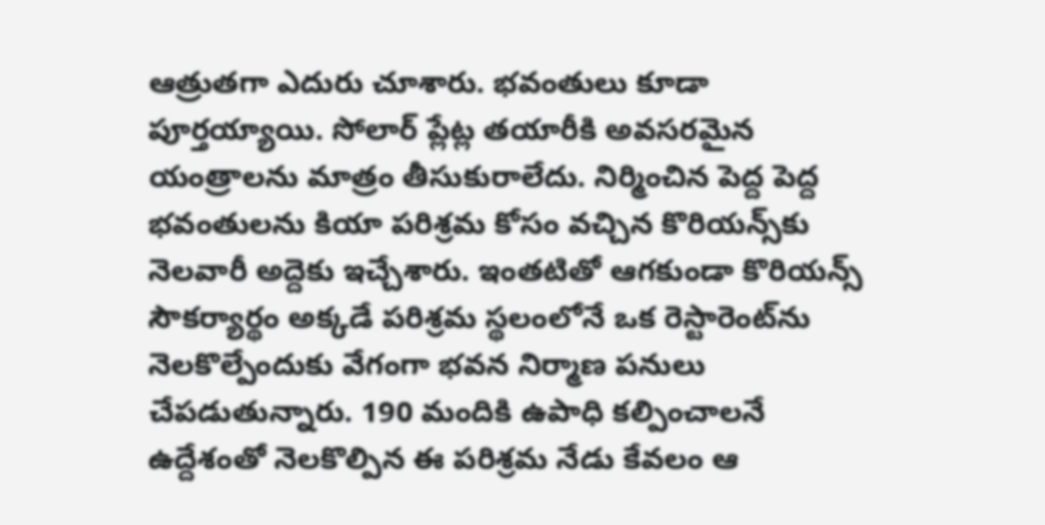ఆత్రుతగా ఎదురు చూశారు. భవంతులు కూడా పూర్తయ్యాయి. సోలార్‌ ప్లేట్ల తయారీకి అవసరమైన యంత్రాలను మాత్రం తీసుకురాలేదు. నిర్మించిన పెద్ద పెద్ద భవంతులను కియా పరిశ్రమ కోసం వచ్చిన కొరియన్స్‌కు నెలవారీ అద్దెకు ఇచ్చేశారు. ఇంతటితో ఆగకుండా కొరియన్స్‌ సౌకర్యార్థం అక్కడే పరిశ్రమ స్థలంలోనే ఒక రెస్టారెంట్‌ను నెలకొల్పేందుకు వేగంగా భవన నిర్మాణ పనులు చేపడుతున్నారు. 190 మందికి ఉపాధి కల్పించాలనే ఉద్దేశంతో నెలకొల్పిన ఈ పరిశ్రమ నేడు కేవలం ఆ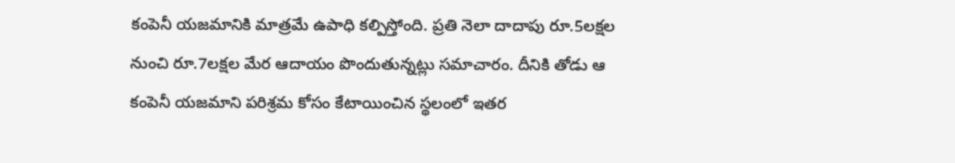కంపెనీ యజమానికి మాత్రమే ఉపాధి కల్పిస్తోంది. ప్రతి నెలా దాదాపు రూ.5లక్షల నుంచి రూ.7లక్షల మేర ఆదాయం పొందుతున్నట్లు సమాచారం. దీనికి తోడు ఆ కంపెనీ యజమాని పరిశ్రమ కోసం కేటాయించిన స్థలంలో ఇతర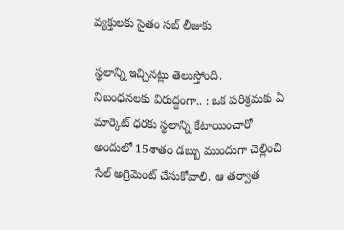వ్యక్తులకు సైతం సబ్‌ లీజుకు

స్థలాన్ని ఇచ్చినట్లు తెలుస్తోంది.
నిబంధనలకు విరుద్దంగా.. : ఒక పరిశ్రమకు ఏ మార్కెట్‌ ధరకు స్థలాన్ని కేటాయించారో అందులో 15శాతం డబ్బు ముందుగా చెల్లించి సేల్‌ అగ్రిమెంట్‌ చేసుకోవాలి. ఆ తర్వాత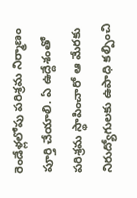రెండేళ్లలోపు పరిశ్రమ నిర్మాణం పూర్తి చేయాలి. ఏ ఉద్దేశంతో పరిశ్రమ స్థాపించారో ఆ మేరకు నిరుద్యోగులకు ఉపాధి కల్పించి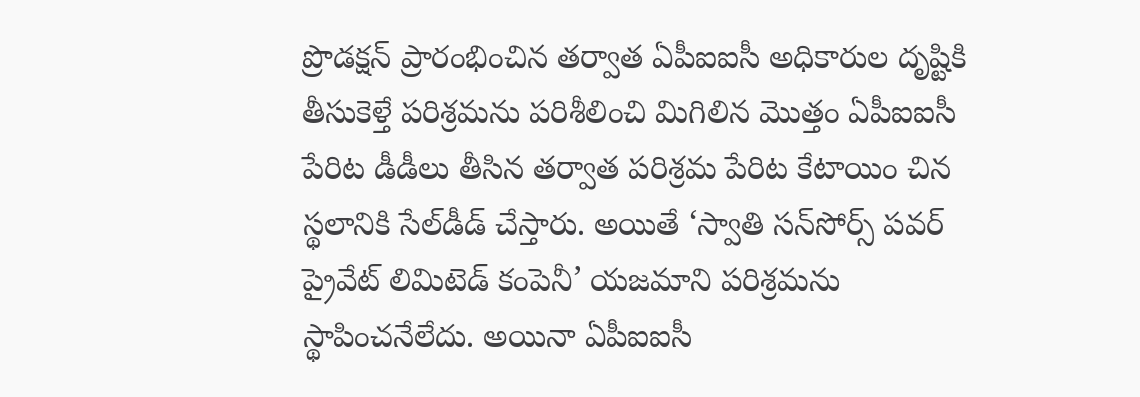ప్రొడక్షన్‌ ప్రారంభించిన తర్వాత ఏపీఐఐసీ అధికారుల దృష్టికి తీసుకెళ్తే పరిశ్రమను పరిశీలించి మిగిలిన మొత్తం ఏపీఐఐసీ పేరిట డీడీలు తీసిన తర్వాత పరిశ్రమ పేరిట కేటాయిం చిన స్థలానికి సేల్‌డీడ్‌ చేస్తారు. అయితే ‘స్వాతి సన్‌సోర్స్‌ పవర్‌ ప్రైవేట్‌ లిమిటెడ్‌ కంపెనీ’ యజమాని పరిశ్రమను స్థాపించనేలేదు. అయినా ఏపీఐఐసీ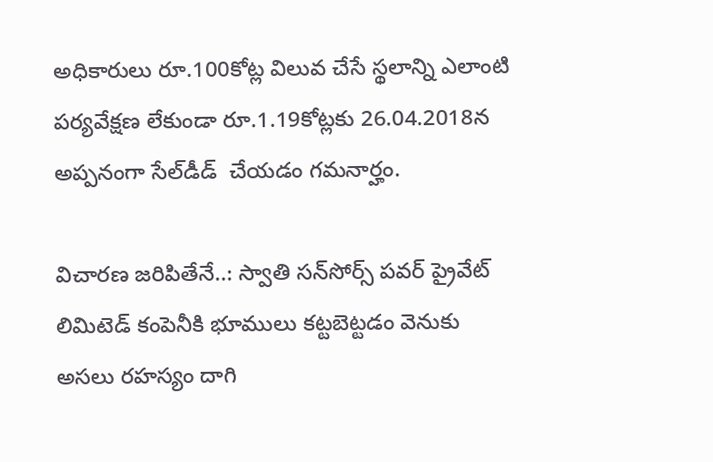అధికారులు రూ.100కోట్ల విలువ చేసే స్థలాన్ని ఎలాంటి పర్యవేక్షణ లేకుండా రూ.1.19కోట్లకు 26.04.2018న అప్పనంగా సేల్‌డీడ్‌  చేయడం గమనార్హం.

విచారణ జరిపితేనే..: స్వాతి సన్‌సోర్స్‌ పవర్‌ ప్రైవేట్‌ లిమిటెడ్‌ కంపెనీకి భూములు కట్టబెట్టడం వెనుకు అసలు రహస్యం దాగి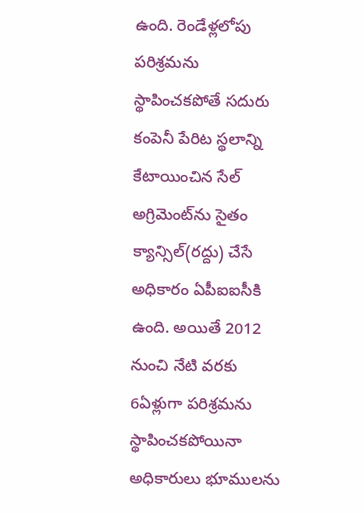ఉంది. రెండేళ్లలోపు పరిశ్రమను స్థాపించకపోతే సదురు కంపెనీ పేరిట స్థలాన్ని కేటాయించిన సేల్‌ అగ్రిమెంట్‌ను సైతం క్యాన్సిల్‌(రద్దు) చేసే అధికారం ఏపీఐఐసీకి ఉంది. అయితే 2012 నుంచి నేటి వరకు 6ఏళ్లుగా పరిశ్రమను స్థాపించకపోయినా అధికారులు భూములను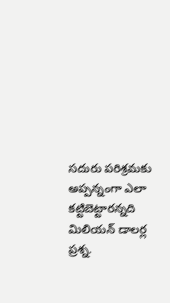సదురు పరిశ్రమకు అప్పన్నంగా ఎలా కట్టిబెట్టారన్నది మిలియన్‌ డాలర్ల ప్రశ్న.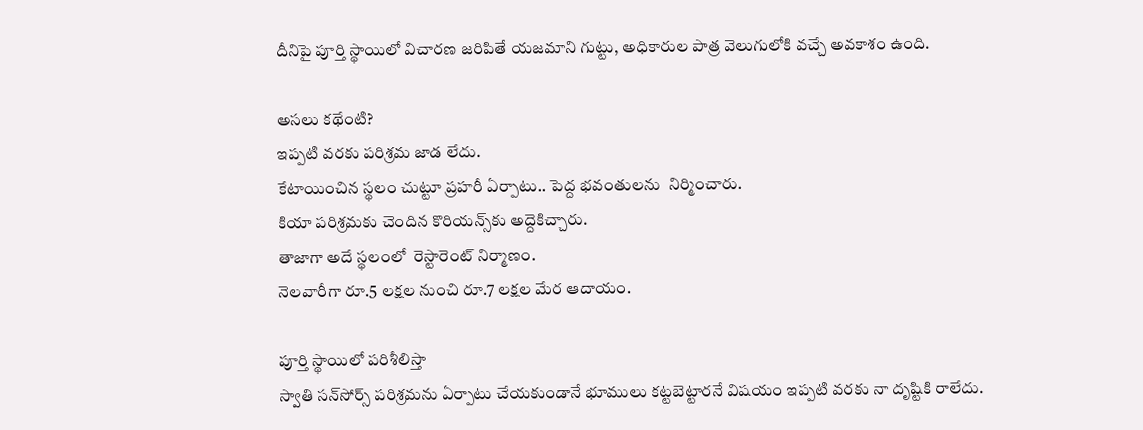దీనిపై పూర్తి స్థాయిలో విచారణ జరిపితే యజమాని గుట్టు, అధికారుల పాత్ర వెలుగులోకి వచ్చే అవకాశం ఉంది.

అసలు కథేంటి?
ఇప్పటి వరకు పరిశ్రమ జాడ లేదు.
కేటాయించిన స్థలం చుట్టూ ప్రహరీ ఏర్పాటు.. పెద్ద భవంతులను  నిర్మించారు.
కియా పరిశ్రమకు చెందిన కొరియన్స్‌కు అద్దెకిచ్చారు.
తాజాగా అదే స్థలంలో  రెస్టారెంట్‌ నిర్మాణం.
నెలవారీగా రూ.5 లక్షల నుంచి రూ.7 లక్షల మేర ఆదాయం.

పూర్తి స్థాయిలో పరిశీలిస్తా
స్వాతి సన్‌సోర్స్‌ పరిశ్రమను ఏర్పాటు చేయకుండానే భూములు కట్టబెట్టారనే విషయం ఇప్పటి వరకు నా దృష్టికి రాలేదు.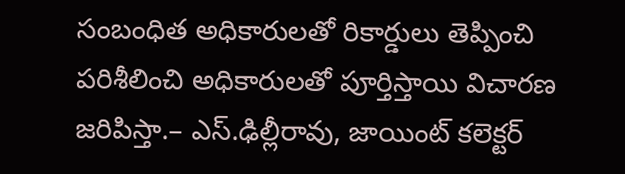సంబంధిత అధికారులతో రికార్డులు తెప్పించి  పరిశీలించి అధికారులతో పూర్తిస్తాయి విచారణ జరిపిస్తా.– ఎస్‌.ఢిల్లీరావు, జాయింట్‌ కలెక్టర్‌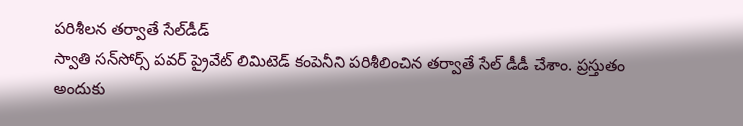పరిశీలన తర్వాతే సేల్‌డీడ్‌
స్వాతి సన్‌సోర్స్‌ పవర్‌ ప్రైవేట్‌ లిమిటెడ్‌ కంపెనీని పరిశీలించిన తర్వాతే సేల్‌ డీడీ చేశాం. ప్రస్తుతం అందుకు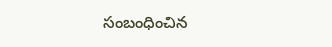సంబంధించిన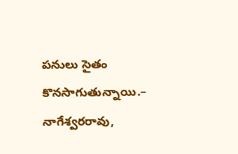పనులు సైతం కొనసాగుతున్నాయి.– నాగేశ్వరరావు,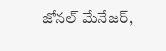జోనల్‌ మేనేజర్,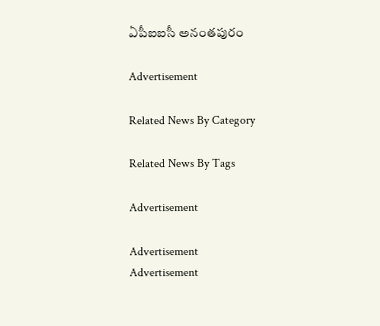ఏపీఐఐసీ అనంతపురం

Advertisement

Related News By Category

Related News By Tags

Advertisement

Advertisement
Advertisement